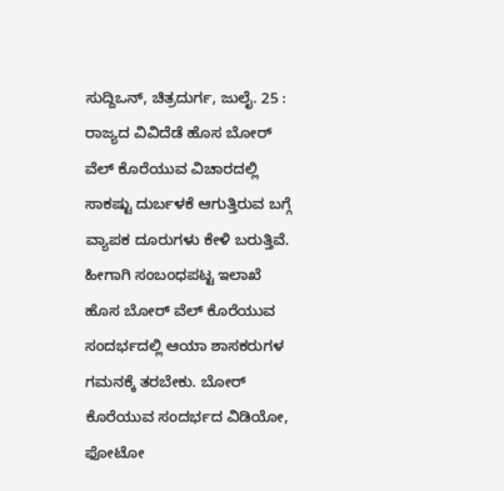ಸುದ್ದಿಒನ್, ಚಿತ್ರದುರ್ಗ, ಜುಲೈ. 25 : ರಾಜ್ಯದ ವಿವಿದೆಡೆ ಹೊಸ ಬೋರ್ ವೆಲ್ ಕೊರೆಯುವ ವಿಚಾರದಲ್ಲಿ ಸಾಕಷ್ಟು ದುರ್ಬಳಕೆ ಆಗುತ್ತಿರುವ ಬಗ್ಗೆ ವ್ಯಾಪಕ ದೂರುಗಳು ಕೇಳಿ ಬರುತ್ತಿವೆ. ಹೀಗಾಗಿ ಸಂಬಂಧಪಟ್ಟ ಇಲಾಖೆ ಹೊಸ ಬೋರ್ ವೆಲ್ ಕೊರೆಯುವ ಸಂದರ್ಭದಲ್ಲಿ ಆಯಾ ಶಾಸಕರುಗಳ ಗಮನಕ್ಕೆ ತರಬೇಕು. ಬೋರ್ ಕೊರೆಯುವ ಸಂದರ್ಭದ ವಿಡಿಯೋ, ಫೋಟೋ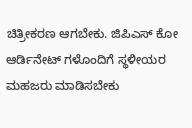ಚಿತ್ರೀಕರಣ ಆಗಬೇಕು. ಜಿಪಿಎಸ್ ಕೋ ಆರ್ಡಿನೇಟ್ ಗಳೊಂದಿಗೆ ಸ್ಥಳೀಯರ ಮಹಜರು ಮಾಡಿಸಬೇಕು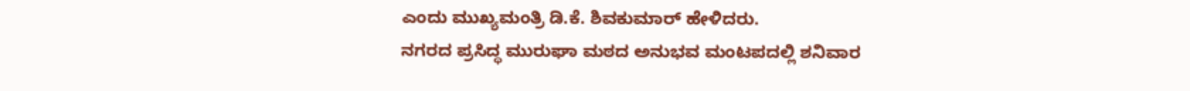ಎಂದು ಮುಖ್ಯಮಂತ್ರಿ ಡಿ.ಕೆ. ಶಿವಕುಮಾರ್ ಹೇಳಿದರು.
ನಗರದ ಪ್ರಸಿದ್ಧ ಮುರುಘಾ ಮಠದ ಅನುಭವ ಮಂಟಪದಲ್ಲಿ ಶನಿವಾರ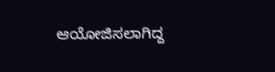ಆಯೋಜಿಸಲಾಗಿದ್ದ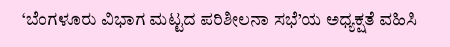‘ಬೆಂಗಳೂರು ವಿಭಾಗ ಮಟ್ಟದ ಪರಿಶೀಲನಾ ಸಭೆ’ಯ ಅಧ್ಯಕ್ಷತೆ ವಹಿಸಿ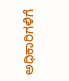ಅಧಿಕಾರಿಗಳಿಗೆ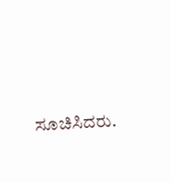ಸೂಚಿಸಿದರು.